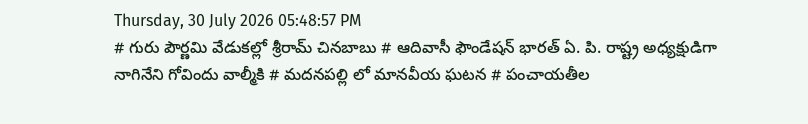Thursday, 30 July 2026 05:48:57 PM
# గురు పౌర్ణమి వేడుకల్లో శ్రీరామ్ చినబాబు # ఆదివాసీ ఫౌండేషన్ భారత్ ఏ. పి. రాష్ట్ర అధ్యక్షుడిగా నాగినేని గోవిందు వాల్మీకి # మదనపల్లి లో మానవీయ ఘటన # పంచాయతీల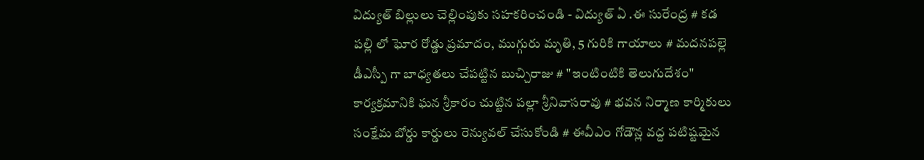విద్యుత్ బిల్లులు చెల్లింపుకు సహకరించండి - విద్యుత్ ఏ .ఈ సురేంద్ర # కడ పల్లి లో ఘోర రోడ్డు ప్రమాదం, ముగ్గురు మృతి, 5 గురికి గాయాలు # మదనపల్లె డీఎస్పీ గా బాధ్యతలు చేపట్టిన బుచ్చిరాజు # "ఇంటింటికి తెలుగుదేశం" కార్యక్రమానికి ఘన శ్రీకారం చుట్టిన పల్లా శ్రీనివాసరావు # భవన నిర్మాణ కార్మికులు సంక్షేమ బోర్డు కార్డులు రెన్యువల్ చేసుకోండి # ఈవీఎం గోడౌన్ల వద్ద పటిష్టమైన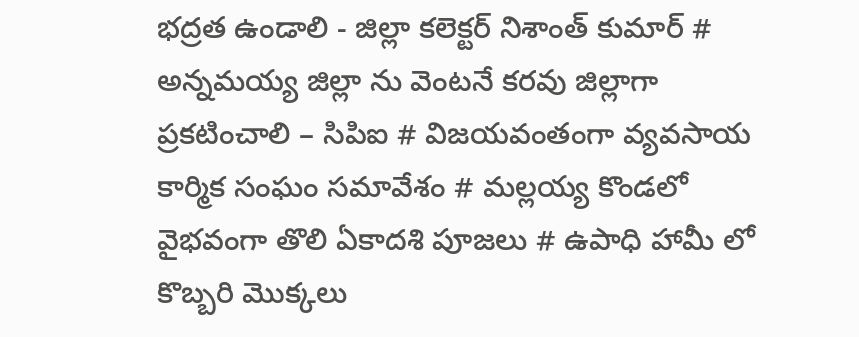భద్రత ఉండాలి - జిల్లా కలెక్టర్ నిశాంత్ కుమార్ # అన్నమయ్య జిల్లా ను వెంటనే కరవు జిల్లాగా ప్రకటించాలి – సిపిఐ # విజయవంతంగా వ్యవసాయ కార్మిక సంఘం సమావేశం # మల్లయ్య కొండలో వైభవంగా తొలి ఏకాదశి పూజలు # ఉపాధి హామీ లో కొబ్బరి మొక్కలు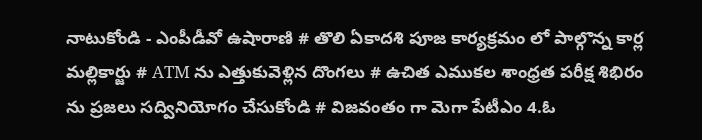నాటుకోండి - ఎంపీడీవో ఉషారాణి # తొలి ఏకాదశి పూజ కార్యక్రమం లో పాల్గొన్న కార్ల మల్లికార్జు # ATM ను ఎత్తుకువెళ్లిన దొంగలు # ఉచిత ఎముకల శాంధ్రత పరీక్ష శిభిరం ను ప్రజలు సద్వినియోగం చేసుకోండి # విజవంతం గా మెగా పేటీఎం 4.ఓ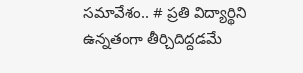సమావేశం.. # ప్రతి విద్యార్థిని ఉన్నతంగా తీర్చిదిద్దడమే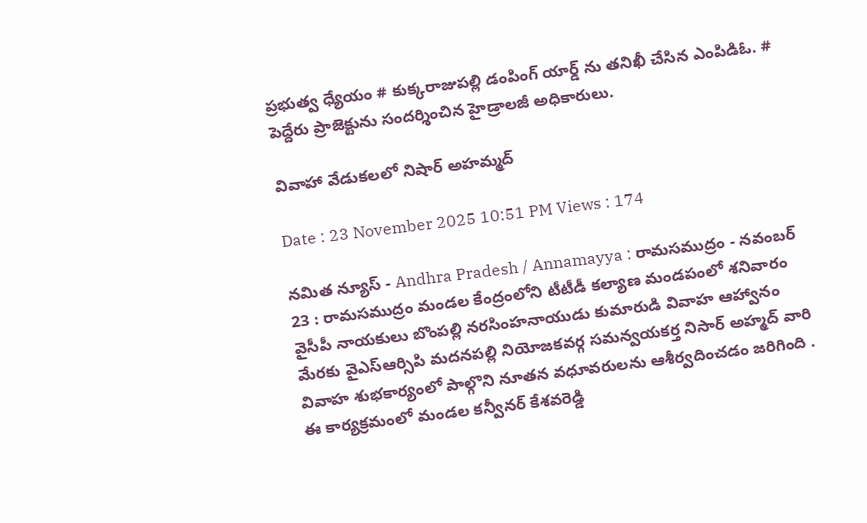ప్రభుత్వ ధ్యేయం # కుక్కరాజుపల్లి డంపింగ్ యార్డ్ ను తనిఖీ చేసిన ఎంపిడిఓ. # పెద్దేరు ప్రాజెక్టును సందర్శించిన హైడ్రాలజీ అధికారులు.

వివాహా వేడుకలలో నిషార్ అహమ్మద్

Date : 23 November 2025 10:51 PM Views : 174

నమిత న్యూస్ - Andhra Pradesh / Annamayya : రామసముద్రం - నవంబర్ 23 : రామసముద్రం మండల కేంద్రంలోని టీటీడీ కల్యాణ మండపంలో శనివారం వైసీపీ నాయకులు బొంపల్లి నరసింహనాయుడు కుమారుడి వివాహ ఆహ్వానం మేరకు వైఎస్ఆర్సిపి మదనపల్లి నియోజకవర్గ సమన్వయకర్త నిసార్ అహ్మద్ వారి వివాహ శుభకార్యంలో పాల్గొని నూతన వధూవరులను ఆశీర్వదించడం జరిగింది . ఈ కార్యక్రమంలో మండల కన్వీనర్ కేశవరెడ్డి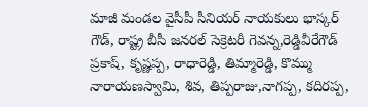మాజీ మండల వైసీపీ సీనియర్ నాయకులు భాస్కర్ గౌడ్, రాష్ట్ర బీసీ జనరల్ సెక్రెటరీ గెవన్న,రెడ్డివీరేగౌడ్ ప్రకాష్, కృష్ణప్ప, రాధారెడ్డి, తిమ్మారెడ్డి, కొమ్ము నారాయణస్వామి, శివ, తిప్పరాజు,నాగప్ప, కదిరప్ప,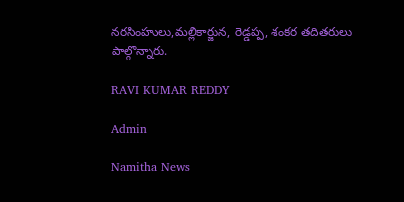నరసింహులు,మల్లికార్జున, రెడ్డప్ప, శంకర తదితరులు పాల్గొన్నారు.

RAVI KUMAR REDDY

Admin

Namitha News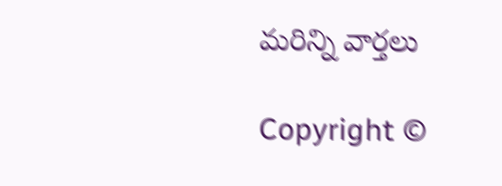మరిన్ని వార్తలు

Copyright ©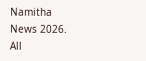Namitha News 2026. All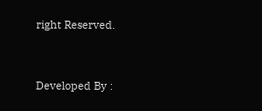right Reserved.



Developed By :